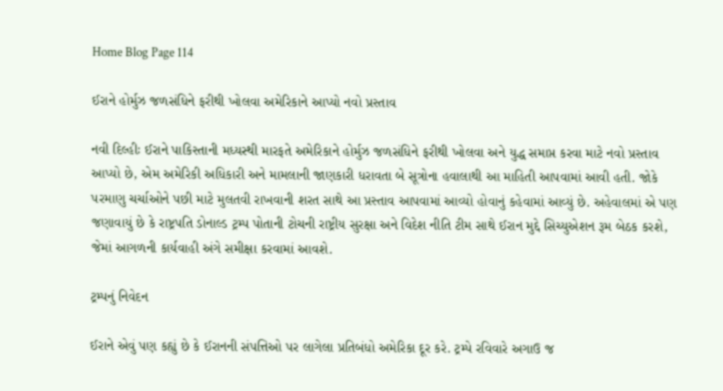Home Blog Page 114

ઈરાને હોર્મુઝ જળસંધિને ફરીથી ખોલવા અમેરિકાને આપ્યો નવો પ્રસ્તાવ

નવી દિલ્હીઃ ઈરાને પાકિસ્તાની મધ્યસ્થી મારફતે અમેરિકાને હોર્મુઝ જળસંધિને ફરીથી ખોલવા અને યુદ્ધ સમાપ્ત કરવા માટે નવો પ્રસ્તાવ આપ્યો છે, એમ અમેરિકી અધિકારી અને મામલાની જાણકારી ધરાવતા બે સૂત્રોના હવાલાથી આ માહિતી આપવામાં આવી હતી. જોકે પરમાણુ ચર્ચાઓને પછી માટે મુલતવી રાખવાની શરત સાથે આ પ્રસ્તાવ આપવામાં આવ્યો હોવાનું કહેવામાં આવ્યું છે. અહેવાલમાં એ પણ જણાવાયું છે કે રાષ્ટ્રપતિ ડોનાલ્ડ ટ્રમ્પ પોતાની ટોચની રાષ્ટ્રીય સુરક્ષા અને વિદેશ નીતિ ટીમ સાથે ઈરાન મુદ્દે સિચ્યુએશન રૂમ બેઠક કરશે, જેમાં આગળની કાર્યવાહી અંગે સમીક્ષા કરવામાં આવશે.

ટ્રમ્પનું નિવેદન

ઈરાને એવું પણ કહ્યું છે કે ઈરાનની સંપત્તિઓ પર લાગેલા પ્રતિબંધો અમેરિકા દૂર કરે. ટ્રમ્પે રવિવારે અગાઉ જ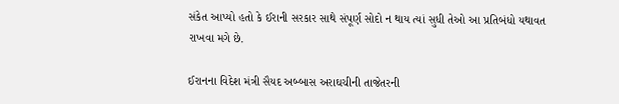સંકેત આપ્યો હતો કે ઈરાની સરકાર સાથે સંપૂર્ણ સોદો ન થાય ત્યાં સુધી તેઓ આ પ્રતિબંધો યથાવત રાખવા મગે છે.

ઈરાનના વિદેશ મંત્રી સૈયદ અબ્બાસ અરાઘચીની તાજેતરની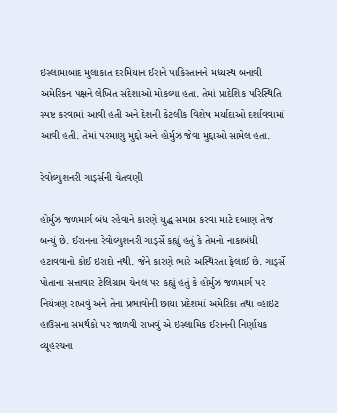ઇસ્લામાબાદ મુલાકાત દરમિયાન ઈરાને પાકિસ્તાનને મધ્યસ્થ બનાવી અમેરિકન પક્ષને લેખિત સંદેશાઓ મોકલ્યા હતા. તેમાં પ્રાદેશિક પરિસ્થિતિ સ્પષ્ટ કરવામાં આવી હતી અને દેશની કેટલીક વિશેષ મર્યાદાઓ દર્શાવવામાં આવી હતી. તેમાં પરમાણુ મુદ્દો અને હોર્મુઝ જેવા મુદ્દાઓ સામેલ હતા.

રેવોલ્યુશનરી ગાર્ડ્સની ચેતવણી

હોર્મુઝ જળમાર્ગ બંધ રહેવાને કારણે યુદ્ધ સમાપ્ત કરવા માટે દબાણ તેજ બન્યું છે. ઈરાનના રેવોલ્યુશનરી ગાર્ડ્સે કહ્યું હતું કે તેમનો નાકાબંધી હટાવવાનો કોઈ ઇરાદો નથી. જેને કારણે ભારે અસ્થિરતા ફેલાઈ છે. ગાર્ડ્સે પોતાના સત્તાવાર ટેલિગ્રામ ચેનલ પર કહ્યું હતું કે હોર્મુઝ જળમાર્ગ પર નિયંત્રણ રાખવું અને તેના પ્રભાવોની છાયા પ્રદેશમાં અમેરિકા તથા વ્હાઇટ હાઉસના સમર્થકો પર જાળવી રાખવું એ ઇસ્લામિક ઈરાનની નિર્ણાયક વ્યૂહરચના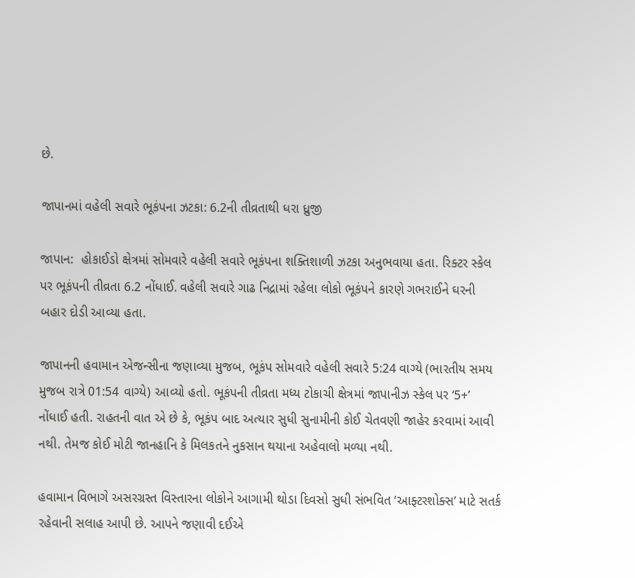છે.

જાપાનમાં વહેલી સવારે ભૂકંપના ઝટકા: 6.2ની તીવ્રતાથી ધરા ધ્રુજી

જાપાન:  હોકાઈડો ક્ષેત્રમાં સોમવારે વહેલી સવારે ભૂકંપના શક્તિશાળી ઝટકા અનુભવાયા હતા. રિક્ટર સ્કેલ પર ભૂકંપની તીવ્રતા 6.2 નોંધાઈ. વહેલી સવારે ગાઢ નિદ્રામાં રહેલા લોકો ભૂકંપને કારણે ગભરાઈને ઘરની બહાર દોડી આવ્યા હતા.

જાપાનની હવામાન એજન્સીના જણાવ્યા મુજબ, ભૂકંપ સોમવારે વહેલી સવારે 5:24 વાગ્યે (ભારતીય સમય મુજબ રાત્રે 01:54 વાગ્યે) આવ્યો હતો. ભૂકંપની તીવ્રતા મધ્ય ટોકાચી ક્ષેત્રમાં જાપાનીઝ સ્કેલ પર ‘5+’ નોંધાઈ હતી. રાહતની વાત એ છે કે, ભૂકંપ બાદ અત્યાર સુધી સુનામીની કોઈ ચેતવણી જાહેર કરવામાં આવી નથી. તેમજ કોઈ મોટી જાનહાનિ કે મિલકતને નુકસાન થયાના અહેવાલો મળ્યા નથી.

હવામાન વિભાગે અસરગ્રસ્ત વિસ્તારના લોકોને આગામી થોડા દિવસો સુધી સંભવિત ‘આફ્ટરશોક્સ’ માટે સતર્ક રહેવાની સલાહ આપી છે. આપને જણાવી દઈએ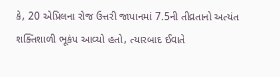કે, 20 એપ્રિલના રોજ ઉત્તરી જાપાનમાં 7.5ની તીવ્રતાનો અત્યંત શક્તિશાળી ભૂકંપ આવ્યો હતો, ત્યારબાદ ઈવાતે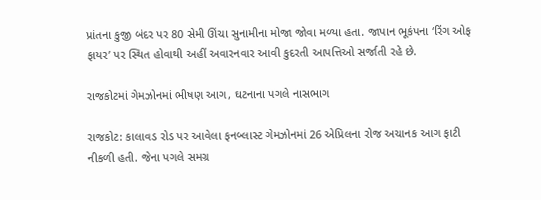પ્રાંતના કુજી બંદર પર 80 સેમી ઊંચા સુનામીના મોજા જોવા મળ્યા હતા. જાપાન ભૂકંપના ‘રિંગ ઓફ ફાયર’ પર સ્થિત હોવાથી અહીં અવારનવાર આવી કુદરતી આપત્તિઓ સર્જાતી રહે છે.

રાજકોટમાં ગેમઝોનમાં ભીષણ આગ, ઘટનાના પગલે નાસભાગ

રાજકોટ: કાલાવડ રોડ પર આવેલા ફનબ્લાસ્ટ ગેમઝોનમાં 26 એપ્રિલના રોજ અચાનક આગ ફાટી નીકળી હતી. જેના પગલે સમગ્ર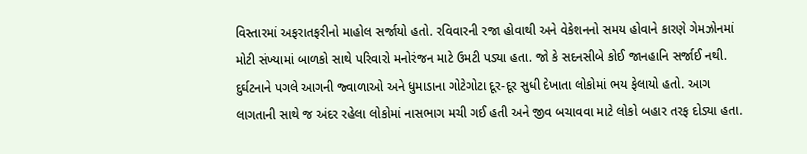વિસ્તારમાં અફરાતફરીનો માહોલ સર્જાયો હતો. રવિવારની રજા હોવાથી અને વેકેશનનો સમય હોવાને કારણે ગેમઝોનમાં મોટી સંખ્યામાં બાળકો સાથે પરિવારો મનોરંજન માટે ઉમટી પડ્યા હતા. જો કે સદનસીબે કોઈ જાનહાનિ સર્જાઈ નથી. દુર્ઘટનાને પગલે આગની જ્વાળાઓ અને ધુમાડાના ગોટેગોટા દૂર-દૂર સુધી દેખાતા લોકોમાં ભય ફેલાયો હતો. આગ લાગતાની સાથે જ અંદર રહેલા લોકોમાં નાસભાગ મચી ગઈ હતી અને જીવ બચાવવા માટે લોકો બહાર તરફ દોડ્યા હતા.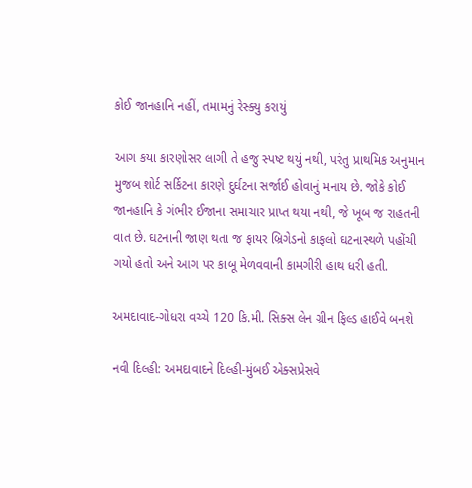કોઈ જાનહાનિ નહીં, તમામનું રેસ્ક્યુ કરાયું

આગ કયા કારણોસર લાગી તે હજુ સ્પષ્ટ થયું નથી, પરંતુ પ્રાથમિક અનુમાન મુજબ શોર્ટ સર્કિટના કારણે દુર્ઘટના સર્જાઈ હોવાનું મનાય છે. જોકે કોઈ જાનહાનિ કે ગંભીર ઈજાના સમાચાર પ્રાપ્ત થયા નથી, જે ખૂબ જ રાહતની વાત છે. ઘટનાની જાણ થતા જ ફાયર બ્રિગેડનો કાફલો ઘટનાસ્થળે પહોંચી ગયો હતો અને આગ પર કાબૂ મેળવવાની કામગીરી હાથ ધરી હતી.

અમદાવાદ-ગોધરા વચ્ચે 120 કિ.મી. સિક્સ લેન ગ્રીન ફિલ્ડ હાઈવે બનશે

નવી દિલ્હી: અમદાવાદને દિલ્હી-મુંબઈ એક્સપ્રેસવે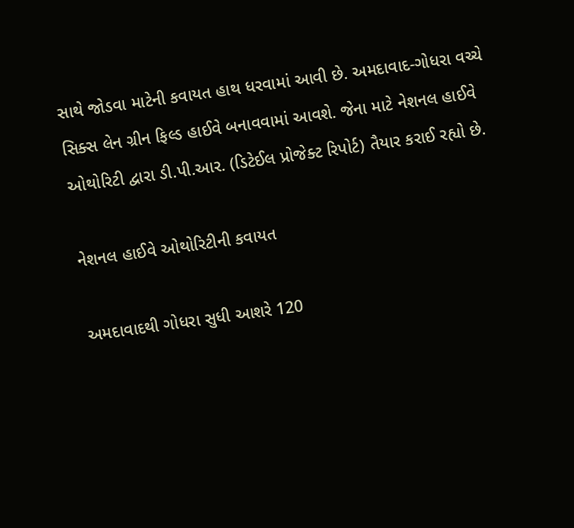સાથે જોડવા માટેની કવાયત હાથ ધરવામાં આવી છે. અમદાવાદ-ગોધરા વચ્ચે સિક્સ લેન ગ્રીન ફિલ્ડ હાઈવે બનાવવામાં આવશે. જેના માટે નેશનલ હાઈવે ઓથોરિટી દ્વારા ડી.પી.આર. (ડિટેઈલ પ્રોજેક્ટ રિપોર્ટ) તૈયાર કરાઈ રહ્યો છે.

નેશનલ હાઈવે ઓથોરિટીની કવાયત

અમદાવાદથી ગોધરા સુધી આશરે 120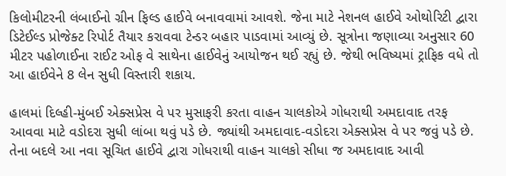કિલોમીટરની લંબાઈનો ગ્રીન ફિલ્ડ હાઈવે બનાવવામાં આવશે. જેના માટે નેશનલ હાઈવે ઓથોરિટી દ્વારા ડિટેઈલ્ડ પ્રોજેક્ટ રિપોર્ટ તૈયાર કરાવવા ટેન્ડર બહાર પાડવામાં આવ્યું છે. સૂત્રોના જણાવ્યા અનુસાર 60 મીટર પહોળાઈના રાઈટ ઓફ વે સાથેના હાઈવેનું આયોજન થઈ રહ્યું છે. જેથી ભવિષ્યમાં ટ્રાફિક વધે તો આ હાઈવેને 8 લેન સુધી વિસ્તારી શકાય.

હાલમાં દિલ્હી-મુંબઈ એક્સપ્રેસ વે પર મુસાફરી કરતા વાહન ચાલકોએ ગોધરાથી અમદાવાદ તરફ આવવા માટે વડોદરા સુધી લાંબા થવું પડે છે. જ્યાંથી અમદાવાદ-વડોદરા એક્સપ્રેસ વે પર જવું પડે છે. તેના બદલે આ નવા સૂચિત હાઈવે દ્વારા ગોધરાથી વાહન ચાલકો સીધા જ અમદાવાદ આવી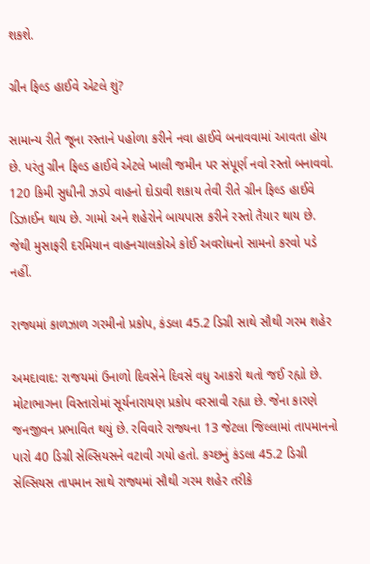શકશે.

ગ્રીન ફિલ્ડ હાઈવે એટલે શું?

સામાન્ય રીતે જૂના રસ્તાને પહોળા કરીને નવા હાઈવે બનાવવામાં આવતા હોય છે. પરંતુ ગ્રીન ફિલ્ડ હાઈવે એટલે ખાલી જમીન પર સંપૂર્ણ નવો રસ્તો બનાવવો. 120 કિમી સુધીની ઝડપે વાહનો દોડાવી શકાય તેવી રીતે ગ્રીન ફિલ્ડ હાઈવે ડિઝાઈન થાય છે. ગામો અને શહેરોને બાયપાસ કરીને રસ્તો તૈયાર થાય છે. જેથી મુસાફરી દરમિયાન વાહનચાલકોએ કોઈ અવરોધનો સામનો કરવો પડે નહીં.

રાજ્યમાં કાળઝાળ ગરમીનો પ્રકોપ, કંડલા 45.2 ડિગ્રી સાથે સૌથી ગરમ શહેર

અમદાવાદ: રાજયમાં ઉનાળો દિવસેને દિવસે વધુ આકરો થતો જઈ રહ્યો છે. મોટાભાગના વિસ્તારોમાં સૂર્યનારાયણ પ્રકોપ વરસાવી રહ્યા છે. જેના કારણે જનજીવન પ્રભાવિત થયું છે. રવિવારે રાજ્યના 13 જેટલા જિલ્લામાં તાપમાનનો પારો 40 ડિગ્રી સેલ્સિયસને વટાવી ગયો હતો. કચ્છનું કંડલા 45.2 ડિગ્રી સેલ્સિયસ તાપમાન સાથે રાજ્યમાં સૌથી ગરમ શહેર તરીકે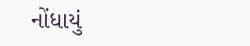નોંધાયું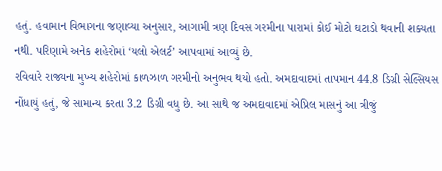હતું. હવામાન વિભાગના જણાવ્યા અનુસાર, આગામી ત્રણ દિવસ ગરમીના પારામાં કોઈ મોટો ઘટાડો થવાની શક્યતા નથી. પરિણામે અનેક શહેરોમાં ‘યલો એલર્ટ’ આપવામાં આવ્યું છે.
રવિવારે રાજ્યના મુખ્ય શહેરોમાં કાળઝાળ ગરમીનો અનુભવ થયો હતો. અમદાવાદમાં તાપમાન 44.8 ડિગ્રી સેલ્સિયસ નોંધાયું હતું, જે સામાન્ય કરતા 3.2 ડિગ્રી વધુ છે. આ સાથે જ અમદાવાદમાં એપ્રિલ માસનું આ ત્રીજું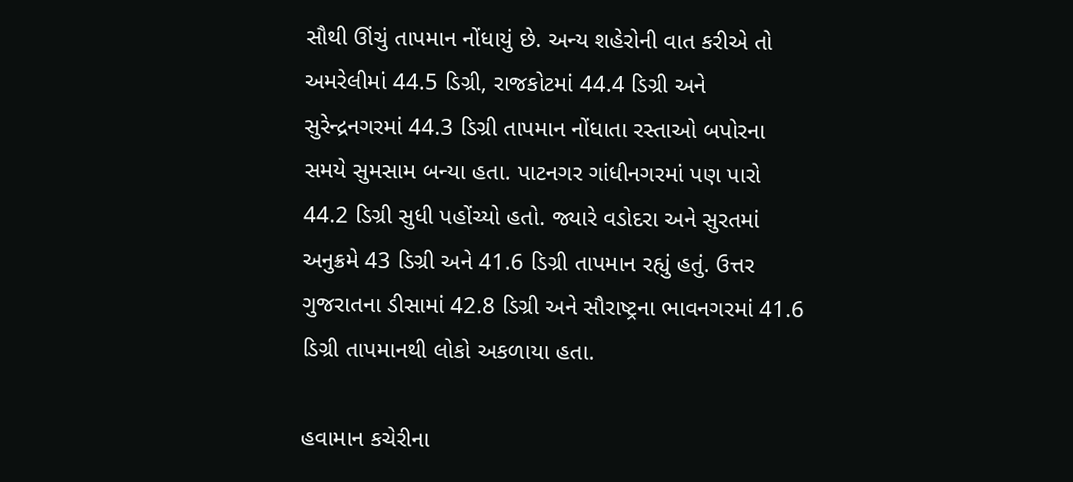સૌથી ઊંચું તાપમાન નોંધાયું છે. અન્ય શહેરોની વાત કરીએ તો અમરેલીમાં 44.5 ડિગ્રી, રાજકોટમાં 44.4 ડિગ્રી અને સુરેન્દ્રનગરમાં 44.3 ડિગ્રી તાપમાન નોંધાતા રસ્તાઓ બપોરના સમયે સુમસામ બન્યા હતા. પાટનગર ગાંધીનગરમાં પણ પારો 44.2 ડિગ્રી સુધી પહોંચ્યો હતો. જ્યારે વડોદરા અને સુરતમાં અનુક્રમે 43 ડિગ્રી અને 41.6 ડિગ્રી તાપમાન રહ્યું હતું. ઉત્તર ગુજરાતના ડીસામાં 42.8 ડિગ્રી અને સૌરાષ્ટ્રના ભાવનગરમાં 41.6 ડિગ્રી તાપમાનથી લોકો અકળાયા હતા.

હવામાન કચેરીના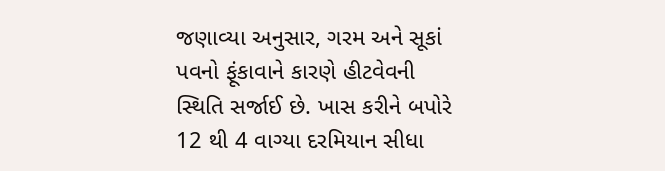જણાવ્યા અનુસાર, ગરમ અને સૂકાં પવનો ફૂંકાવાને કારણે હીટવેવની સ્થિતિ સર્જાઈ છે. ખાસ કરીને બપોરે 12 થી 4 વાગ્યા દરમિયાન સીધા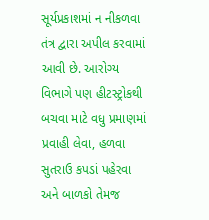સૂર્યપ્રકાશમાં ન નીકળવા તંત્ર દ્વારા અપીલ કરવામાં આવી છે. આરોગ્ય વિભાગે પણ હીટસ્ટ્રોકથી બચવા માટે વધુ પ્રમાણમાં પ્રવાહી લેવા, હળવા સુતરાઉ કપડાં પહેરવા અને બાળકો તેમજ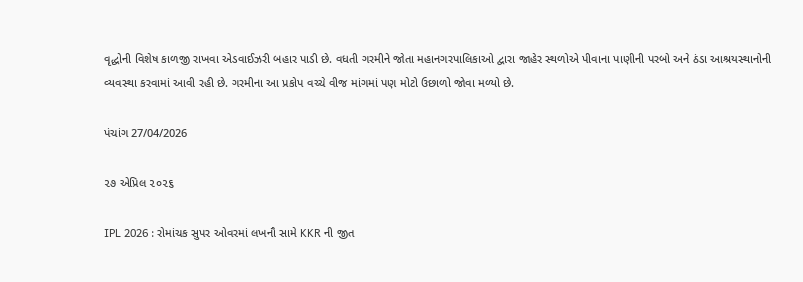વૃદ્ધોની વિશેષ કાળજી રાખવા એડવાઈઝરી બહાર પાડી છે. વધતી ગરમીને જોતા મહાનગરપાલિકાઓ દ્વારા જાહેર સ્થળોએ પીવાના પાણીની પરબો અને ઠંડા આશ્રયસ્થાનોની વ્યવસ્થા કરવામાં આવી રહી છે. ગરમીના આ પ્રકોપ વચ્ચે વીજ માંગમાં પણ મોટો ઉછાળો જોવા મળ્યો છે.

પંચાંગ 27/04/2026

૨૭ એપ્રિલ ૨૦૨૬

IPL 2026 : રોમાંચક સુપર ઓવરમાં લખનૌ સામે KKR ની જીત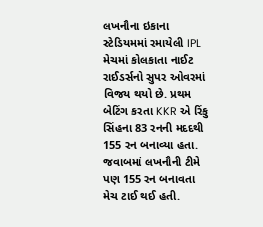લખનૌના ઇકાના સ્ટેડિયમમાં રમાયેલી IPL મેચમાં કોલકાતા નાઈટ રાઈડર્સનો સુપર ઓવરમાં વિજય થયો છે. પ્રથમ બેટિંગ કરતા KKR એ રિંકુ સિંહના 83 રનની મદદથી 155 રન બનાવ્યા હતા. જવાબમાં લખનૌની ટીમે પણ 155 રન બનાવતા મેચ ટાઈ થઈ હતી.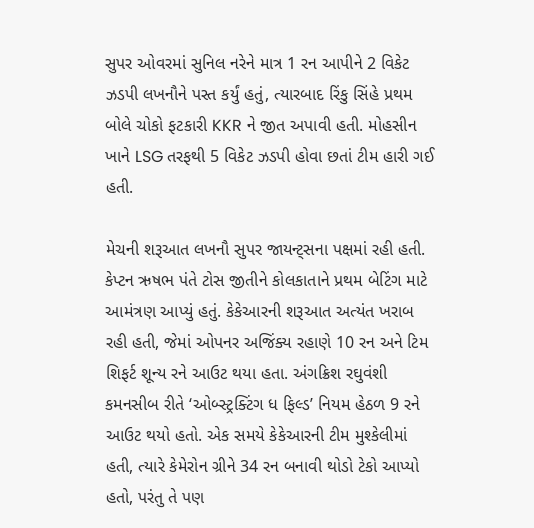સુપર ઓવરમાં સુનિલ નરેને માત્ર 1 રન આપીને 2 વિકેટ ઝડપી લખનૌને પસ્ત કર્યું હતું, ત્યારબાદ રિંકુ સિંહે પ્રથમ બોલે ચોકો ફટકારી KKR ને જીત અપાવી હતી. મોહસીન ખાને LSG તરફથી 5 વિકેટ ઝડપી હોવા છતાં ટીમ હારી ગઈ હતી.

મેચની શરૂઆત લખનૌ સુપર જાયન્ટ્સના પક્ષમાં રહી હતી. કેપ્ટન ઋષભ પંતે ટોસ જીતીને કોલકાતાને પ્રથમ બેટિંગ માટે આમંત્રણ આપ્યું હતું. કેકેઆરની શરૂઆત અત્યંત ખરાબ રહી હતી, જેમાં ઓપનર અજિંક્ય રહાણે 10 રન અને ટિમ શિફર્ટ શૂન્ય રને આઉટ થયા હતા. અંગક્રિશ રઘુવંશી કમનસીબ રીતે ‘ઓબ્સ્ટ્રક્ટિંગ ધ ફિલ્ડ’ નિયમ હેઠળ 9 રને આઉટ થયો હતો. એક સમયે કેકેઆરની ટીમ મુશ્કેલીમાં હતી, ત્યારે કેમેરોન ગ્રીને 34 રન બનાવી થોડો ટેકો આપ્યો હતો, પરંતુ તે પણ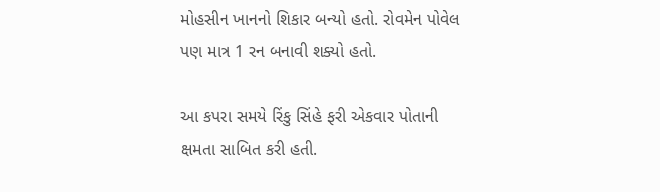મોહસીન ખાનનો શિકાર બન્યો હતો. રોવમેન પોવેલ પણ માત્ર 1 રન બનાવી શક્યો હતો.

આ કપરા સમયે રિંકુ સિંહે ફરી એકવાર પોતાની ક્ષમતા સાબિત કરી હતી.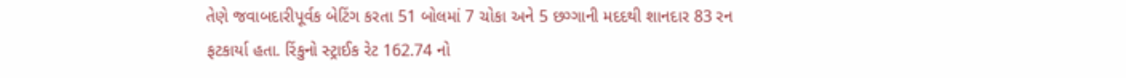તેણે જવાબદારીપૂર્વક બેટિંગ કરતા 51 બોલમાં 7 ચોકા અને 5 છગ્ગાની મદદથી શાનદાર 83 રન ફટકાર્યા હતા. રિંકુનો સ્ટ્રાઈક રેટ 162.74 નો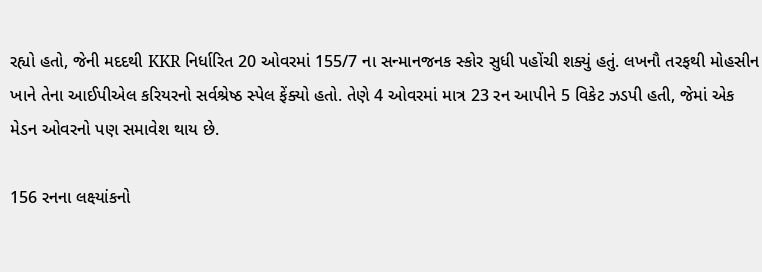રહ્યો હતો, જેની મદદથી KKR નિર્ધારિત 20 ઓવરમાં 155/7 ના સન્માનજનક સ્કોર સુધી પહોંચી શક્યું હતું. લખનૌ તરફથી મોહસીન ખાને તેના આઈપીએલ કરિયરનો સર્વશ્રેષ્ઠ સ્પેલ ફેંક્યો હતો. તેણે 4 ઓવરમાં માત્ર 23 રન આપીને 5 વિકેટ ઝડપી હતી, જેમાં એક મેડન ઓવરનો પણ સમાવેશ થાય છે.

156 રનના લક્ષ્યાંકનો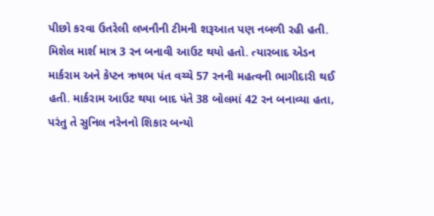પીછો કરવા ઉતરેલી લખનૌની ટીમની શરૂઆત પણ નબળી રહી હતી. મિશેલ માર્શ માત્ર 3 રન બનાવી આઉટ થયો હતો. ત્યારબાદ એડન માર્કરામ અને કેપ્ટન ઋષભ પંત વચ્ચે 57 રનની મહત્વની ભાગીદારી થઈ હતી. માર્કરામ આઉટ થયા બાદ પંતે 38 બોલમાં 42 રન બનાવ્યા હતા, પરંતુ તે સુનિલ નરેનનો શિકાર બન્યો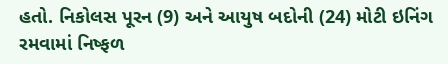હતો. નિકોલસ પૂરન (9) અને આયુષ બદોની (24) મોટી ઇનિંગ રમવામાં નિષ્ફળ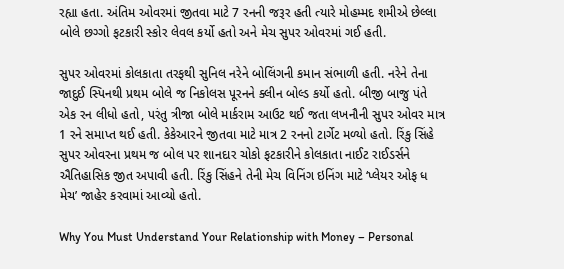રહ્યા હતા. અંતિમ ઓવરમાં જીતવા માટે 7 રનની જરૂર હતી ત્યારે મોહમ્મદ શમીએ છેલ્લા બોલે છગ્ગો ફટકારી સ્કોર લેવલ કર્યો હતો અને મેચ સુપર ઓવરમાં ગઈ હતી.

સુપર ઓવરમાં કોલકાતા તરફથી સુનિલ નરેને બોલિંગની કમાન સંભાળી હતી. નરેને તેના જાદુઈ સ્પિનથી પ્રથમ બોલે જ નિકોલસ પૂરનને ક્લીન બોલ્ડ કર્યો હતો. બીજી બાજુ પંતે એક રન લીધો હતો, પરંતુ ત્રીજા બોલે માર્કરામ આઉટ થઈ જતા લખનૌની સુપર ઓવર માત્ર 1 રને સમાપ્ત થઈ હતી. કેકેઆરને જીતવા માટે માત્ર 2 રનનો ટાર્ગેટ મળ્યો હતો. રિંકુ સિંહે સુપર ઓવરના પ્રથમ જ બોલ પર શાનદાર ચોકો ફટકારીને કોલકાતા નાઈટ રાઈડર્સને ઐતિહાસિક જીત અપાવી હતી. રિંકુ સિંહને તેની મેચ વિનિંગ ઇનિંગ માટે ‘પ્લેયર ઓફ ધ મેચ’ જાહેર કરવામાં આવ્યો હતો.

Why You Must Understand Your Relationship with Money – Personal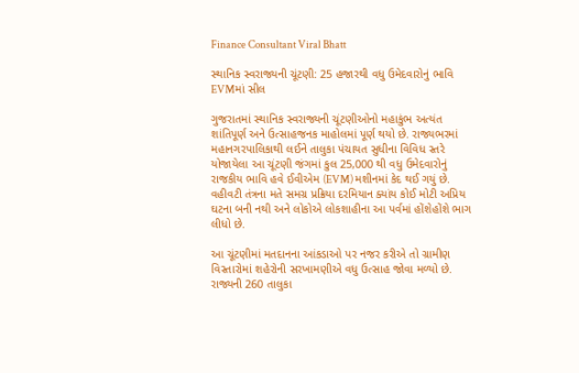Finance Consultant Viral Bhatt

સ્થાનિક સ્વરાજ્યની ચૂંટણી: 25 હજારથી વધુ ઉમેદવારોનું ભાવિ EVMમાં સીલ

ગુજરાતમાં સ્થાનિક સ્વરાજ્યની ચૂંટણીઓનો મહાકુંભ અત્યંત શાંતિપૂર્ણ અને ઉત્સાહજનક માહોલમાં પૂર્ણ થયો છે. રાજ્યભરમાં મહાનગરપાલિકાથી લઈને તાલુકા પંચાયત સુધીના વિવિધ સ્તરે યોજાયેલા આ ચૂંટણી જંગમાં કુલ 25,000 થી વધુ ઉમેદવારોનું રાજકીય ભાવિ હવે ઈવીએમ (EVM) મશીનમાં કેદ થઈ ગયું છે. વહીવટી તંત્રના મતે સમગ્ર પ્રક્રિયા દરમિયાન ક્યાંય કોઈ મોટી અપ્રિય ઘટના બની નથી અને લોકોએ લોકશાહીના આ પર્વમાં હોંશેહોંશે ભાગ લીધો છે.

આ ચૂંટણીમાં મતદાનના આંકડાઓ પર નજર કરીએ તો ગ્રામીણ વિસ્તારોમાં શહેરોની સરખામણીએ વધુ ઉત્સાહ જોવા મળ્યો છે. રાજ્યની 260 તાલુકા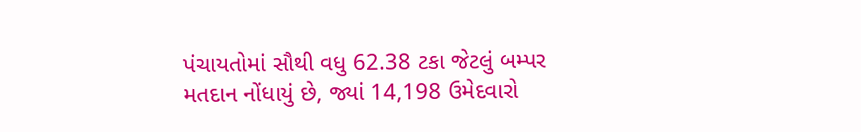પંચાયતોમાં સૌથી વધુ 62.38 ટકા જેટલું બમ્પર મતદાન નોંધાયું છે, જ્યાં 14,198 ઉમેદવારો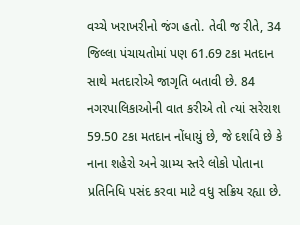વચ્ચે ખરાખરીનો જંગ હતો. તેવી જ રીતે, 34 જિલ્લા પંચાયતોમાં પણ 61.69 ટકા મતદાન સાથે મતદારોએ જાગૃતિ બતાવી છે. 84 નગરપાલિકાઓની વાત કરીએ તો ત્યાં સરેરાશ 59.50 ટકા મતદાન નોંધાયું છે, જે દર્શાવે છે કે નાના શહેરો અને ગ્રામ્ય સ્તરે લોકો પોતાના પ્રતિનિધિ પસંદ કરવા માટે વધુ સક્રિય રહ્યા છે.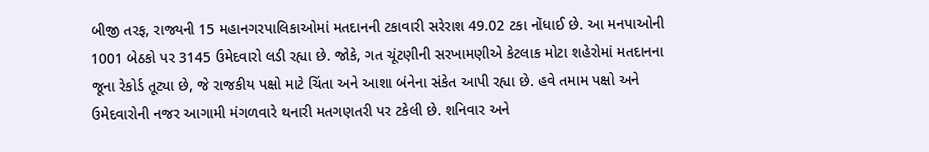બીજી તરફ, રાજ્યની 15 મહાનગરપાલિકાઓમાં મતદાનની ટકાવારી સરેરાશ 49.02 ટકા નોંધાઈ છે. આ મનપાઓની 1001 બેઠકો પર 3145 ઉમેદવારો લડી રહ્યા છે. જોકે, ગત ચૂંટણીની સરખામણીએ કેટલાક મોટા શહેરોમાં મતદાનના જૂના રેકોર્ડ તૂટ્યા છે, જે રાજકીય પક્ષો માટે ચિંતા અને આશા બંનેના સંકેત આપી રહ્યા છે. હવે તમામ પક્ષો અને ઉમેદવારોની નજર આગામી મંગળવારે થનારી મતગણતરી પર ટકેલી છે. શનિવાર અને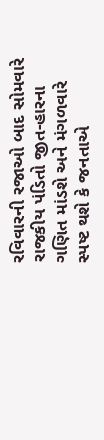રવિવારની રજાઓ બાદ સોમવારે રાજકીય પંડિતો જીત-હારના ગણિત માંડશે અને મંગળવારે સ્પષ્ટ થશે કે જનતાએ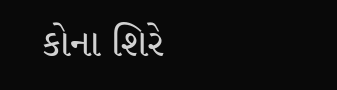કોના શિરે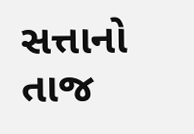સત્તાનો તાજ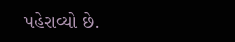પહેરાવ્યો છે.